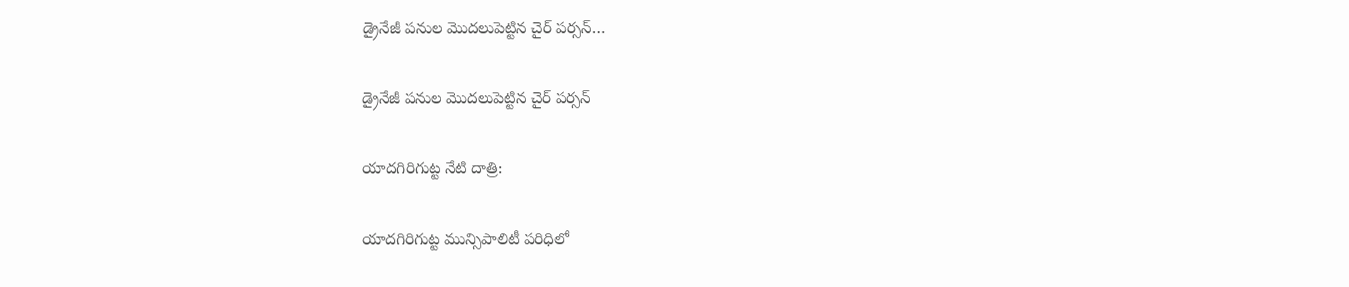డ్రైనేజీ పనుల మొదలుపెట్టిన చైర్ పర్సన్…

డ్రైనేజీ పనుల మొదలుపెట్టిన చైర్ పర్సన్

యాదగిరిగుట్ట నేటి దాత్రి:

యాదగిరిగుట్ట మున్సిపాలిటీ పరిధిలో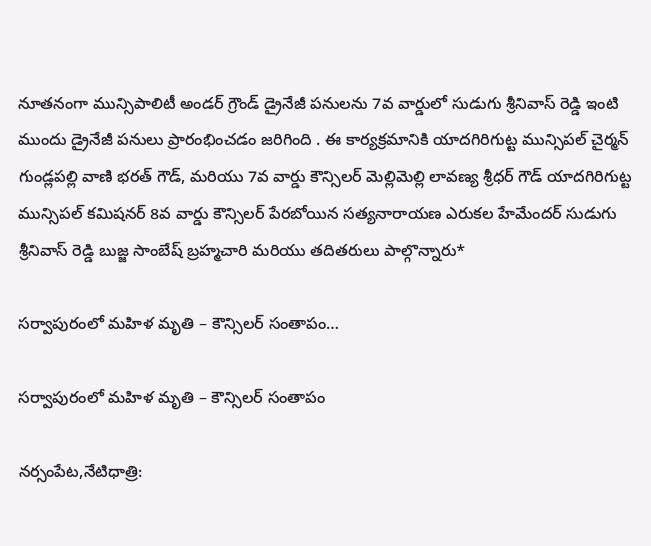నూతనంగా మున్సిపాలిటీ అండర్ గ్రౌండ్ డ్రైనేజీ పనులను 7వ వార్డులో సుడుగు శ్రీనివాస్ రెడ్డి ఇంటి ముందు డ్రైనేజీ పనులు ప్రారంభించడం జరిగింది . ఈ కార్యక్రమానికి యాదగిరిగుట్ట మున్సిపల్ చైర్మన్ గుండ్లపల్లి వాణి భరత్ గౌడ్, మరియు 7వ వార్డు కౌన్సిలర్ మెల్లిమెల్లి లావణ్య శ్రీధర్ గౌడ్ యాదగిరిగుట్ట మున్సిపల్ కమిషనర్ 8వ వార్డు కౌన్సిలర్ పేరబోయిన సత్యనారాయణ ఎరుకల హేమేందర్ సుడుగు శ్రీనివాస్ రెడ్డి బుజ్జ సాంబేష్ బ్రహ్మచారి మరియు తదితరులు పాల్గొన్నారు*

సర్వాపురంలో మహిళ మృతి – కౌన్సిలర్ సంతాపం…

సర్వాపురంలో మహిళ మృతి – కౌన్సిలర్ సంతాపం

నర్సంపేట,నేటిధాత్రి: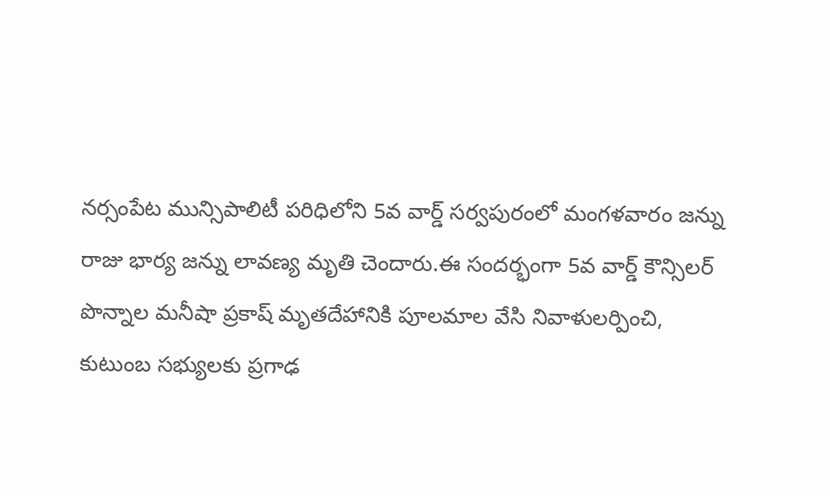నర్సంపేట మున్సిపాలిటీ పరిధిలోని 5వ వార్డ్ సర్వపురంలో మంగళవారం జన్ను రాజు భార్య జన్ను లావణ్య మృతి చెందారు.ఈ సందర్భంగా 5వ వార్డ్ కౌన్సిలర్ పొన్నాల మనీషా ప్రకాష్ మృతదేహానికి పూలమాల వేసి నివాళులర్పించి, కుటుంబ సభ్యులకు ప్రగాఢ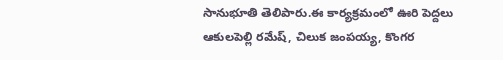సానుభూతి తెలిపారు.ఈ కార్యక్రమంలో ఊరి పెద్దలు ఆకులపెల్లి రమేష్, చిలుక జంపయ్య, కొంగర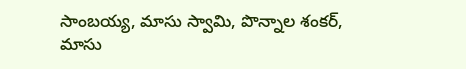సాంబయ్య, మాసు స్వామి, పొన్నాల శంకర్, మాసు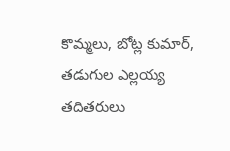కొమ్మలు, బోట్ల కుమార్, తడుగుల ఎల్లయ్య తదితరులు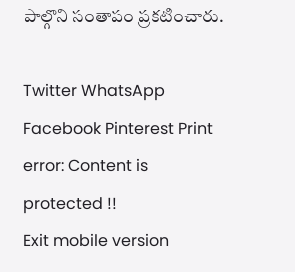పాల్గొని సంతాపం ప్రకటించారు.

Twitter WhatsApp Facebook Pinterest Print
error: Content is protected !!
Exit mobile version